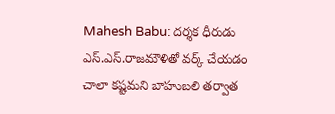Mahesh Babu: దర్శక ధీరుడు ఎస్.ఎస్.రాజమౌళితో వర్క్ చేయడం చాలా కష్టమని బాహుబలి తర్వాత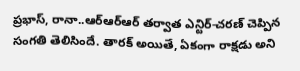ప్రభాస్, రానా..ఆర్ఆర్ఆర్ తర్వాత ఎన్టిర్-చరణ్ చెప్పిన సంగతి తెలిసిందే. తారక్ అయితే, ఏకంగా రాక్షడు అని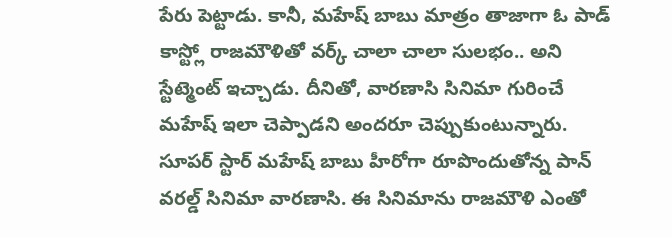పేరు పెట్టాడు. కానీ, మహేష్ బాబు మాత్రం తాజాగా ఓ పాడ్ కాస్ట్లో రాజమౌళితో వర్క్ చాలా చాలా సులభం.. అని స్టేట్మెంట్ ఇచ్చాడు. దీనితో, వారణాసి సినిమా గురించే మహేష్ ఇలా చెప్పాడని అందరూ చెప్పుకుంటున్నారు.
సూపర్ స్టార్ మహేష్ బాబు హీరోగా రూపొందుతోన్న పాన్ వరల్డ్ సినిమా వారణాసి. ఈ సినిమాను రాజమౌళి ఎంతో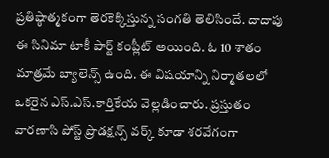ప్రతిష్ఠాత్మకంగా తెరకెక్కిస్తున్న సంగతి తెలిసిందే. దాదాపు ఈ సినిమా టాకీ పార్ట్ కంప్లీట్ అయింది. ఓ 10 శాతం మాత్రమే బ్యాలెన్స్ ఉంది. ఈ విషయాన్ని నిర్మాతలలో ఒకరైన ఎస్.ఎస్.కార్తికేయ వెల్లడించారు. ప్రస్తుతం వారణాసి పోస్ట్ ప్రొడక్షన్స్ వర్క్ కూడా శరవేగంగా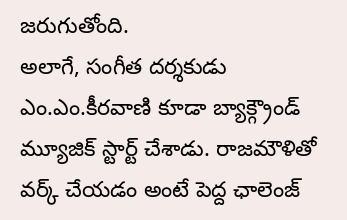జరుగుతోంది.
అలాగే, సంగీత దర్శకుడు ఎం.ఎం.కీరవాణి కూడా బ్యాక్గ్రౌండ్ మ్యూజిక్ స్టార్ట్ చేశాడు. రాజమౌళితో వర్క్ చేయడం అంటే పెద్ద ఛాలెంజ్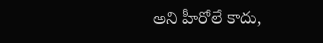అని హీరోలే కాదు,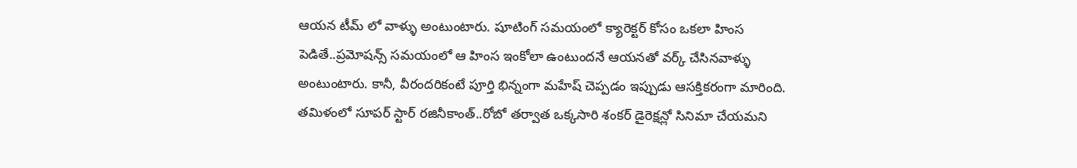ఆయన టీమ్ లో వాళ్ళు అంటుంటారు. షూటింగ్ సమయంలో క్యారెక్టర్ కోసం ఒకలా హింస పెడితే..ప్రమోషన్స్ సమయంలో ఆ హింస ఇంకోలా ఉంటుందనే ఆయనతో వర్క్ చేసినవాళ్ళు అంటుంటారు. కానీ, వీరందరికంటే పూర్తి భిన్నంగా మహేష్ చెప్పడం ఇప్పుడు ఆసక్తికరంగా మారింది.
తమిళంలో సూపర్ స్టార్ రజినీకాంత్..రోబో తర్వాత ఒక్కసారి శంకర్ డైరెక్షన్లో సినిమా చేయమని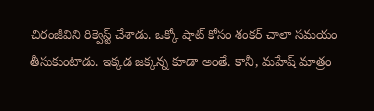చిరంజీవిని రిక్వెస్ట్ చేశాడు. ఒక్కో షాట్ కోసం శంకర్ చాలా సమయం తీసుకుంటాడు. ఇక్కడ జక్కన్న కూడా అంతే. కానీ, మహేష్ మాత్రం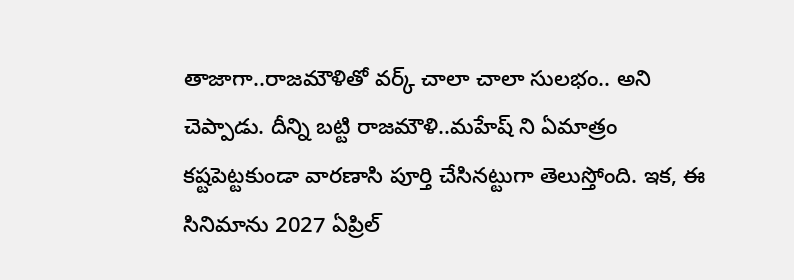తాజాగా..రాజమౌళితో వర్క్ చాలా చాలా సులభం.. అని చెప్పాడు. దీన్ని బట్టి రాజమౌళి..మహేష్ ని ఏమాత్రం కష్టపెట్టకుండా వారణాసి పూర్తి చేసినట్టుగా తెలుస్తోంది. ఇక, ఈ సినిమాను 2027 ఏప్రిల్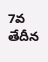7వ తేదీన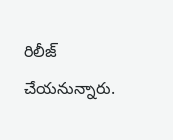రిలీజ్ చేయనున్నారు.